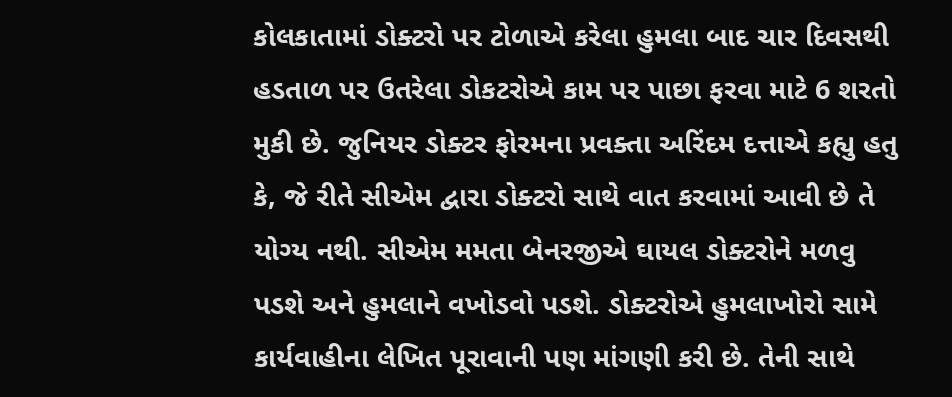કોલકાતામાં ડોક્ટરો પર ટોળાએ કરેલા હુમલા બાદ ચાર દિવસથી હડતાળ પર ઉતરેલા ડોકટરોએ કામ પર પાછા ફરવા માટે 6 શરતો મુકી છે. જુનિયર ડોક્ટર ફોરમના પ્રવક્તા અરિંદમ દત્તાએ કહ્યુ હતુ કે, જે રીતે સીએમ દ્વારા ડોક્ટરો સાથે વાત કરવામાં આવી છે તે યોગ્ય નથી. સીએમ મમતા બેનરજીએ ઘાયલ ડોક્ટરોને મળવુ પડશે અને હુમલાને વખોડવો પડશે. ડોક્ટરોએ હુમલાખોરો સામે કાર્યવાહીના લેખિત પૂરાવાની પણ માંગણી કરી છે. તેની સાથે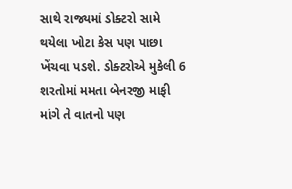સાથે રાજ્યમાં ડોક્ટરો સામે થયેલા ખોટા કેસ પણ પાછા ખેંચવા પડશે. ડોક્ટરોએ મુકેલી 6 શરતોમાં મમતા બેનરજી માફી માંગે તે વાતનો પણ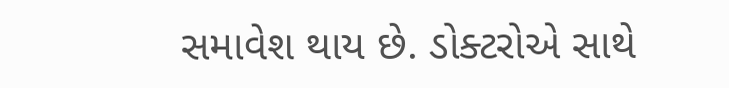સમાવેશ થાય છે. ડોક્ટરોએ સાથે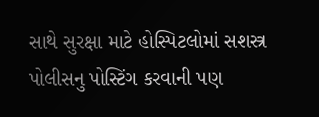સાથે સુરક્ષા માટે હોસ્પિટલોમાં સશસ્ત્ર પોલીસનુ પોસ્ટિંગ કરવાની પણ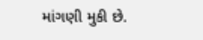માંગણી મુકી છે.